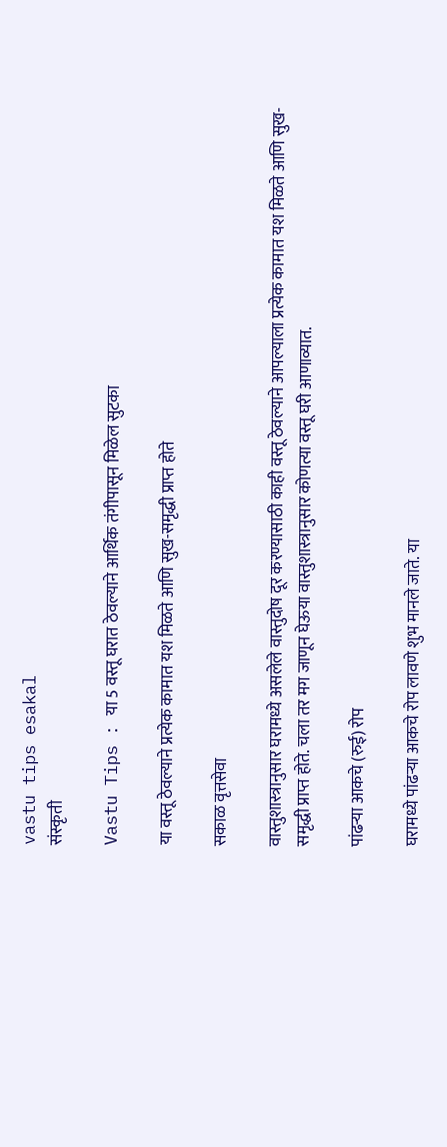vastu tips esakal
संस्कृती

Vastu Tips : या 5 वस्तू घरात ठेवल्याने आर्थिक तंगीपासून मिळेल सुटका

या वस्तू ठेवल्याने प्रत्येक कामात यश मिळते आणि सुख-समृद्धी प्राप्त होते

सकाळ वृत्तसेवा

वास्तुशास्त्रानुसार घरामध्ये असलेले वास्तुदोष दूर करण्यासाठी काही वस्तू ठेवल्याने आपल्याला प्रत्येक कामात यश मिळते आणि सुख-समृद्धी प्राप्त होते. चला तर मग जाणून घेऊया वास्तुशास्त्रानुसार कोणत्या वस्तू घरी आणाव्यात.

पांढर्‍या आकचे (रुई) रोप

घरामध्ये पांढर्‍या आकचे रोप लावणे शुभ मानले जाते. या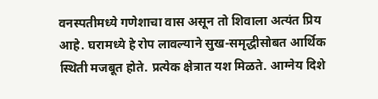वनस्पतीमध्ये गणेशाचा वास असून तो शिवाला अत्यंत प्रिय आहे. घरामध्ये हे रोप लावल्याने सुख-समृद्धीसोबत आर्थिक स्थिती मजबूत होते. प्रत्येक क्षेत्रात यश मिळते. आग्नेय दिशे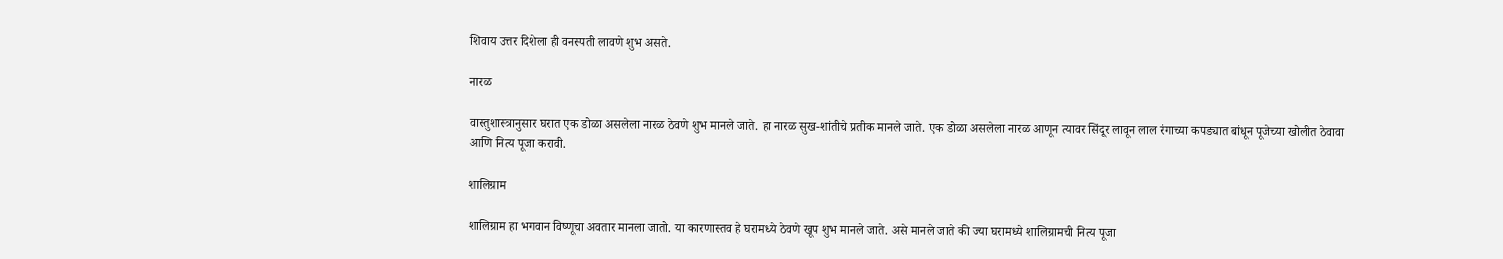शिवाय उत्तर दिशेला ही वनस्पती लावणे शुभ असते.

नारळ

वास्तुशास्त्रानुसार घरात एक डोळा असलेला नारळ ठेवणे शुभ मानले जाते. हा नारळ सुख-शांतीचे प्रतीक मानले जाते. एक डोळा असलेला नारळ आणून त्यावर सिंदूर लावून लाल रंगाच्या कपड्यात बांधून पूजेच्या खोलीत ठेवावा आणि नित्य पूजा करावी.

शालिग्राम

शालिग्राम हा भगवान विष्णूचा अवतार मानला जातो. या कारणास्तव हे घरामध्ये ठेवणे खूप शुभ मानले जाते. असे मानले जाते की ज्या घरामध्ये शालिग्रामची नित्य पूजा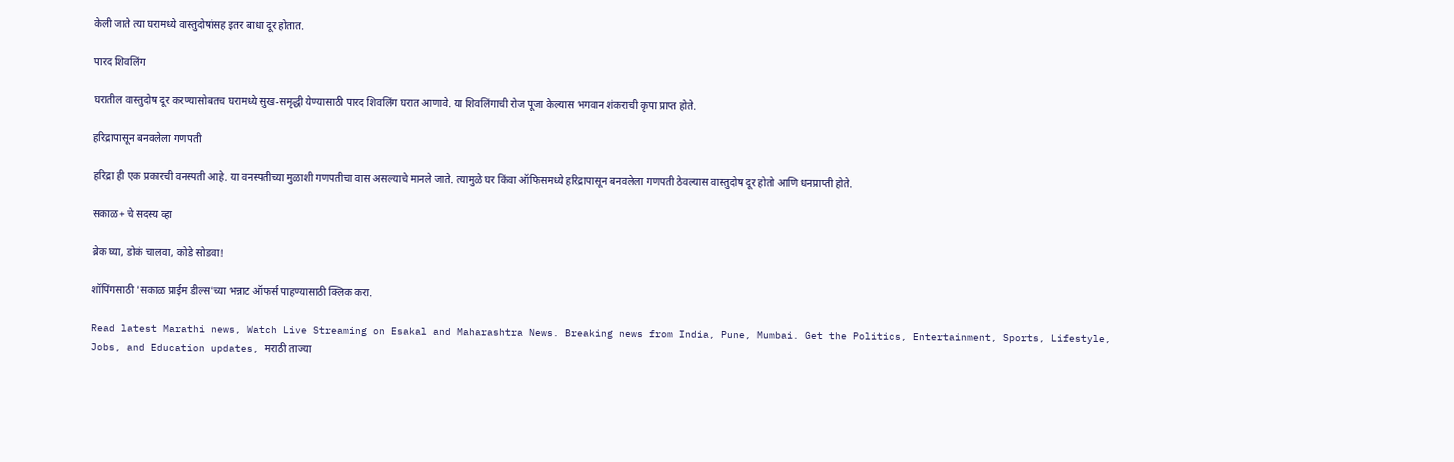केली जाते त्या घरामध्ये वास्तुदोषांसह इतर बाधा दूर होतात.

पारद शिवलिंग

घरातील वास्तुदोष दूर करण्यासोबतच घरामध्ये सुख-समृद्धी येण्यासाठी पारद शिवलिंग घरात आणावे. या शिवलिंगाची रोज पूजा केल्यास भगवान शंकराची कृपा प्राप्त होते.

हरिद्रापासून बनवलेला गणपती

हरिद्रा ही एक प्रकारची वनस्पती आहे. या वनस्पतीच्या मुळाशी गणपतीचा वास असल्याचे मानले जाते. त्यामुळे घर किंवा ऑफिसमध्ये हरिद्रापासून बनवलेला गणपती ठेवल्यास वास्तुदोष दूर होतो आणि धनप्राप्ती होते.

सकाळ+ चे सदस्य व्हा

ब्रेक घ्या, डोकं चालवा, कोडे सोडवा!

शॉपिंगसाठी 'सकाळ प्राईम डील्स'च्या भन्नाट ऑफर्स पाहण्यासाठी क्लिक करा.

Read latest Marathi news, Watch Live Streaming on Esakal and Maharashtra News. Breaking news from India, Pune, Mumbai. Get the Politics, Entertainment, Sports, Lifestyle, Jobs, and Education updates, मराठी ताज्या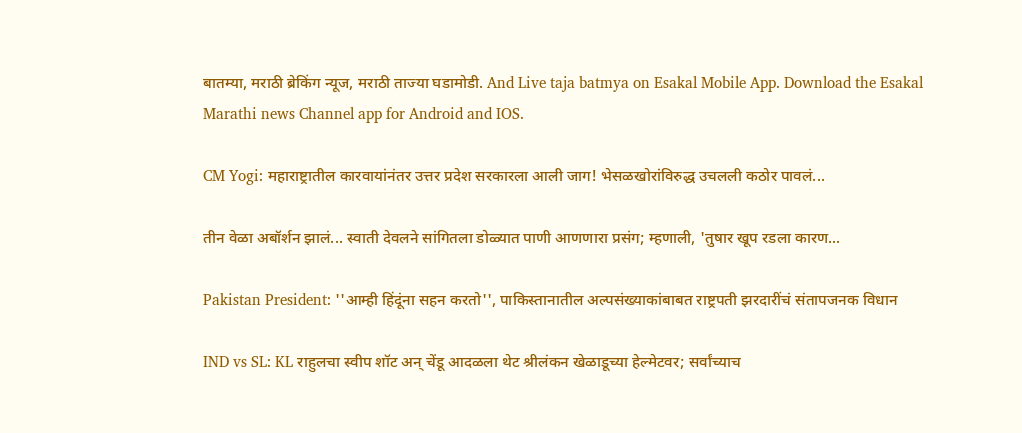बातम्या, मराठी ब्रेकिंग न्यूज, मराठी ताज्या घडामोडी. And Live taja batmya on Esakal Mobile App. Download the Esakal Marathi news Channel app for Android and IOS.

CM Yogi: महाराष्ट्रातील कारवायांनंतर उत्तर प्रदेश सरकारला आली जाग! भेसळखोरांविरुद्ध उचलली कठोर पावलं...

तीन वेळा अबॉर्शन झालं... स्वाती देवलने सांगितला डोळ्यात पाणी आणणारा प्रसंग; म्हणाली, 'तुषार खूप रडला कारण...

Pakistan President: ''आम्ही हिंदूंना सहन करतो'', पाकिस्तानातील अल्पसंख्याकांबाबत राष्ट्रपती झरदारींचं संतापजनक विधान

IND vs SL: KL राहुलचा स्वीप शॉट अन् चेंडू आदळला थेट श्रीलंकन खेळाडूच्या हेल्मेटवर; सर्वांच्याच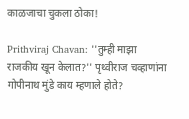काळजाचा चुकला ठोका!

Prithviraj Chavan: ''तुम्ही माझा राजकीय खून केलात?'' पृथ्वीराज चव्हाणांना गोपीनाथ मुंडे काय म्हणाले होते?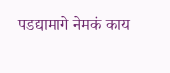पडद्यामागे नेमकं काय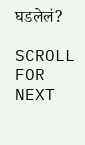घडलेलं?

SCROLL FOR NEXT